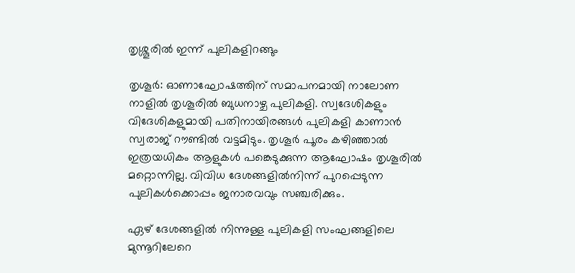തൃശ്ശൂരില്‍ ഇന്ന് പുലികളിറങ്ങും

തൃശൂര്‍: ഓണാഘോഷത്തിന് സമാപനമായി നാലോണ നാളില്‍ തൃശൂരില്‍ ബുധനാഴ്ച പുലികളി. സ്വദേശികളും വിദേശികളുമായി പതിനായിരങ്ങള്‍ പുലികളി കാണാന്‍ സ്വരാജ് റൗണ്ടില്‍ വട്ടമിടും. തൃശൂര്‍ പൂരം കഴിഞ്ഞാല്‍ ഇത്രയധികം ആളുകള്‍ പങ്കെടുക്കുന്ന ആഘോഷം തൃശൂരില്‍ മറ്റൊന്നില്ല. വിവിധ ദേശങ്ങളില്‍നിന്ന് പുറപ്പെടുന്ന പുലികള്‍ക്കൊപ്പം ജനാരവവും സഞ്ചരിക്കും.

ഏഴ് ദേശങ്ങളില്‍ നിന്നുള്ള പുലികളി സംഘങ്ങളിലെ മുന്നൂറിലേറെ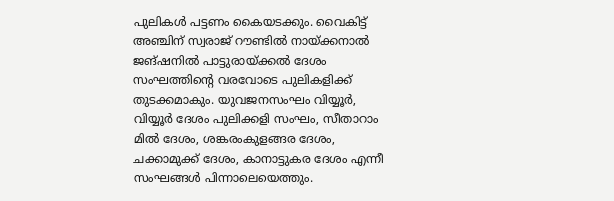പുലികള്‍ പട്ടണം കൈയടക്കും. വൈകിട്ട് അഞ്ചിന് സ്വരാജ് റൗണ്ടില്‍ നായ്ക്കനാല്‍ ജങ്ഷനില്‍ പാട്ടുരായ്ക്കല്‍ ദേശം സംഘത്തിന്റെ വരവോടെ പുലികളിക്ക് തുടക്കമാകും. യുവജനസംഘം വിയ്യൂര്‍, വിയ്യൂര്‍ ദേശം പുലിക്കളി സംഘം, സീതാറാം മില്‍ ദേശം, ശങ്കരംകുളങ്ങര ദേശം, ചക്കാമുക്ക് ദേശം, കാനാട്ടുകര ദേശം എന്നീ സംഘങ്ങള്‍ പിന്നാലെയെത്തും.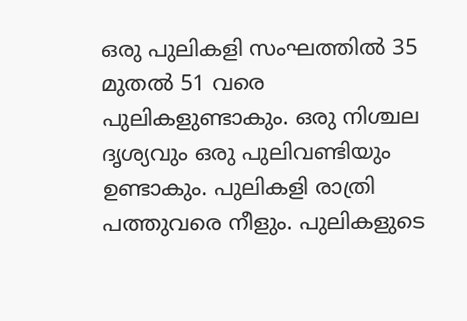ഒരു പുലികളി സംഘത്തില്‍ 35 മുതല്‍ 51 വരെ പുലികളുണ്ടാകും. ഒരു നിശ്ചല ദൃശ്യവും ഒരു പുലിവണ്ടിയും ഉണ്ടാകും. പുലികളി രാത്രി പത്തുവരെ നീളും. പുലികളുടെ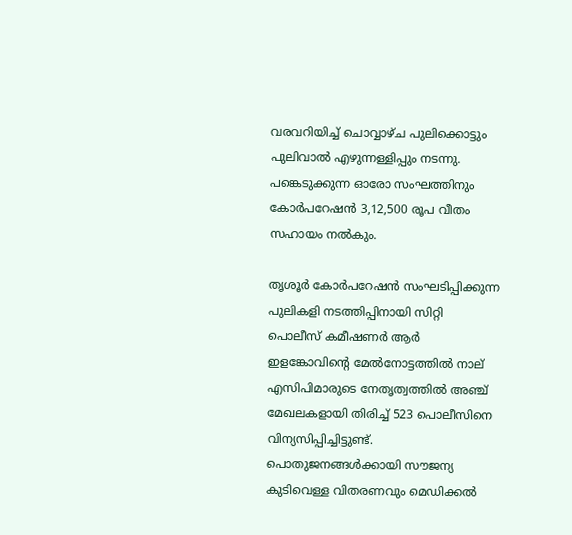വരവറിയിച്ച് ചൊവ്വാഴ്ച പുലിക്കൊട്ടും പുലിവാല്‍ എഴുന്നള്ളിപ്പും നടന്നു. പങ്കെടുക്കുന്ന ഓരോ സംഘത്തിനും കോര്‍പറേഷന്‍ 3,12,500 രൂപ വീതം സഹായം നല്‍കും.

തൃശൂര്‍ കോര്‍പറേഷന്‍ സംഘടിപ്പിക്കുന്ന പുലികളി നടത്തിപ്പിനായി സിറ്റി പൊലീസ് കമീഷണര്‍ ആര്‍ ഇളങ്കോവിന്റെ മേല്‍നോട്ടത്തില്‍ നാല് എസിപിമാരുടെ നേതൃത്വത്തില്‍ അഞ്ച് മേഖലകളായി തിരിച്ച് 523 പൊലീസിനെ വിന്യസിപ്പിച്ചിട്ടുണ്ട്. പൊതുജനങ്ങള്‍ക്കായി സൗജന്യ കുടിവെള്ള വിതരണവും മെഡിക്കല്‍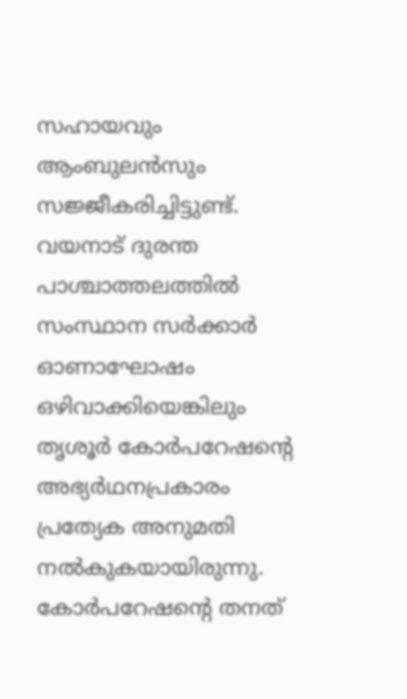സഹായവും ആംബുലന്‍സും സജ്ജീകരിച്ചിട്ടുണ്ട്. വയനാട് ദുരന്ത പാശ്ചാത്തലത്തില്‍ സംസ്ഥാന സര്‍ക്കാര്‍ ഓണാഘോഷം ഒഴിവാക്കിയെങ്കിലും തൃശൂര്‍ കോര്‍പറേഷന്റെ അഭ്യര്‍ഥനപ്രകാരം പ്രത്യേക അനുമതി നല്‍കുകയായിരുന്നു. കോര്‍പറേഷന്റെ തനത്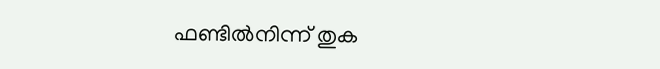ഫണ്ടില്‍നിന്ന് തുക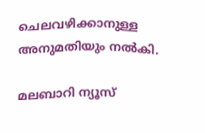ചെലവഴിക്കാനുള്ള അനുമതിയും നല്‍കി.

മലബാറി ന്യൂസ്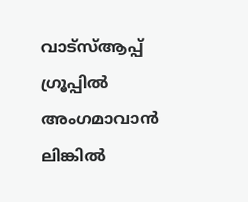വാട്‌സ്ആപ്പ് ഗ്രൂപ്പില്‍ അംഗമാവാന്‍ ലിങ്കില്‍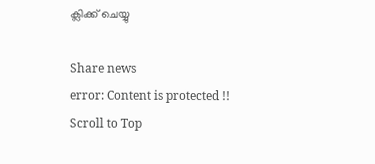ക്ലിക്ക് ചെയ്യു

Share news
error: Content is protected !!
Scroll to Top